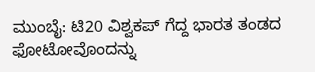ಮುಂಬೈ: ಟಿ20 ವಿಶ್ವಕಪ್ ಗೆದ್ದ ಭಾರತ ತಂಡದ ಫೋಟೋವೊಂದನ್ನು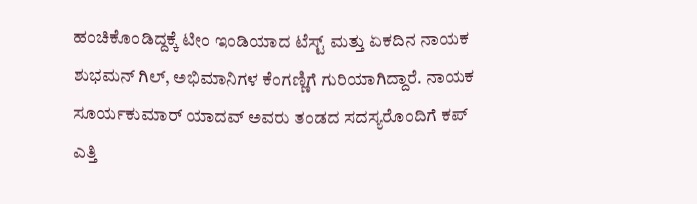ಹಂಚಿಕೊಂಡಿದ್ದಕ್ಕೆ ಟೀಂ ಇಂಡಿಯಾದ ಟೆಸ್ಟ್ ಮತ್ತು ಏಕದಿನ ನಾಯಕ ಶುಭಮನ್ ಗಿಲ್, ಅಭಿಮಾನಿಗಳ ಕೆಂಗಣ್ಣಿಗೆ ಗುರಿಯಾಗಿದ್ದಾರೆ. ನಾಯಕ ಸೂರ್ಯಕುಮಾರ್ ಯಾದವ್ ಅವರು ತಂಡದ ಸದಸ್ಯರೊಂದಿಗೆ ಕಪ್ ಎತ್ತಿ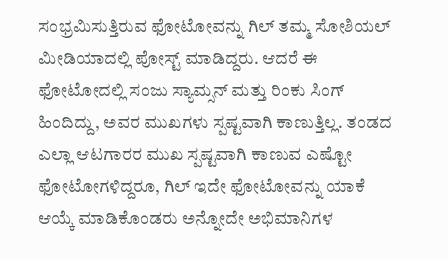ಸಂಭ್ರಮಿಸುತ್ತಿರುವ ಫೋಟೋವನ್ನು ಗಿಲ್ ತಮ್ಮ ಸೋಶಿಯಲ್ ಮೀಡಿಯಾದಲ್ಲಿ ಪೋಸ್ಟ್ ಮಾಡಿದ್ದರು. ಆದರೆ ಈ ಫೋಟೋದಲ್ಲಿ ಸಂಜು ಸ್ಯಾಮ್ಸನ್ ಮತ್ತು ರಿಂಕು ಸಿಂಗ್ ಹಿಂದಿದ್ದು, ಅವರ ಮುಖಗಳು ಸ್ಪಷ್ಟವಾಗಿ ಕಾಣುತ್ತಿಲ್ಲ. ತಂಡದ ಎಲ್ಲಾ ಆಟಗಾರರ ಮುಖ ಸ್ಪಷ್ಟವಾಗಿ ಕಾಣುವ ಎಷ್ಟೋ ಫೋಟೋಗಳಿದ್ದರೂ, ಗಿಲ್ ಇದೇ ಫೋಟೋವನ್ನು ಯಾಕೆ ಆಯ್ಕೆ ಮಾಡಿಕೊಂಡರು ಅನ್ನೋದೇ ಅಭಿಮಾನಿಗಳ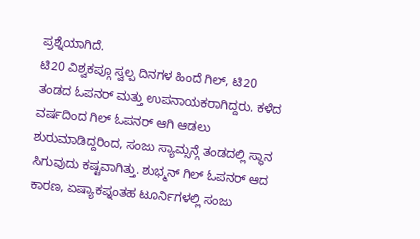ಪ್ರಶ್ನೆಯಾಗಿದೆ.
ಟಿ20 ವಿಶ್ವಕಪ್ಗೂ ಸ್ವಲ್ಪ ದಿನಗಳ ಹಿಂದೆ ಗಿಲ್, ಟಿ20 ತಂಡದ ಓಪನರ್ ಮತ್ತು ಉಪನಾಯಕರಾಗಿದ್ದರು. ಕಳೆದ ವರ್ಷದಿಂದ ಗಿಲ್ ಓಪನರ್ ಆಗಿ ಆಡಲು ಶುರುಮಾಡಿದ್ದರಿಂದ, ಸಂಜು ಸ್ಯಾಮ್ಸನ್ಗೆ ತಂಡದಲ್ಲಿ ಸ್ಥಾನ ಸಿಗುವುದು ಕಷ್ಟವಾಗಿತ್ತು. ಶುಭ್ಮನ್ ಗಿಲ್ ಓಪನರ್ ಆದ ಕಾರಣ, ಏಷ್ಯಾಕಪ್ನಂತಹ ಟೂರ್ನಿಗಳಲ್ಲಿ ಸಂಜು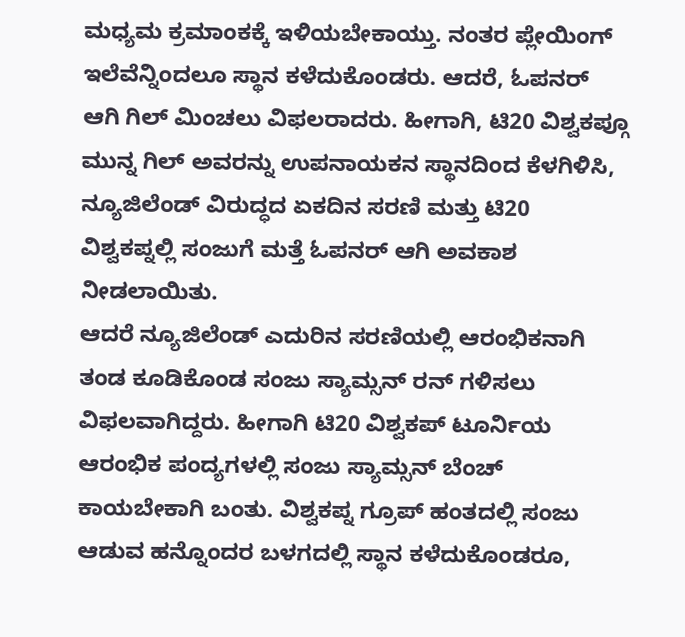ಮಧ್ಯಮ ಕ್ರಮಾಂಕಕ್ಕೆ ಇಳಿಯಬೇಕಾಯ್ತು. ನಂತರ ಪ್ಲೇಯಿಂಗ್ ಇಲೆವೆನ್ನಿಂದಲೂ ಸ್ಥಾನ ಕಳೆದುಕೊಂಡರು. ಆದರೆ, ಓಪನರ್ ಆಗಿ ಗಿಲ್ ಮಿಂಚಲು ವಿಫಲರಾದರು. ಹೀಗಾಗಿ, ಟಿ20 ವಿಶ್ವಕಪ್ಗೂ ಮುನ್ನ ಗಿಲ್ ಅವರನ್ನು ಉಪನಾಯಕನ ಸ್ಥಾನದಿಂದ ಕೆಳಗಿಳಿಸಿ, ನ್ಯೂಜಿಲೆಂಡ್ ವಿರುದ್ಧದ ಏಕದಿನ ಸರಣಿ ಮತ್ತು ಟಿ20 ವಿಶ್ವಕಪ್ನಲ್ಲಿ ಸಂಜುಗೆ ಮತ್ತೆ ಓಪನರ್ ಆಗಿ ಅವಕಾಶ ನೀಡಲಾಯಿತು.
ಆದರೆ ನ್ಯೂಜಿಲೆಂಡ್ ಎದುರಿನ ಸರಣಿಯಲ್ಲಿ ಆರಂಭಿಕನಾಗಿ ತಂಡ ಕೂಡಿಕೊಂಡ ಸಂಜು ಸ್ಯಾಮ್ಸನ್ ರನ್ ಗಳಿಸಲು ವಿಫಲವಾಗಿದ್ದರು. ಹೀಗಾಗಿ ಟಿ20 ವಿಶ್ವಕಪ್ ಟೂರ್ನಿಯ ಆರಂಭಿಕ ಪಂದ್ಯಗಳಲ್ಲಿ ಸಂಜು ಸ್ಯಾಮ್ಸನ್ ಬೆಂಚ್ ಕಾಯಬೇಕಾಗಿ ಬಂತು. ವಿಶ್ವಕಪ್ನ ಗ್ರೂಪ್ ಹಂತದಲ್ಲಿ ಸಂಜು ಆಡುವ ಹನ್ನೊಂದರ ಬಳಗದಲ್ಲಿ ಸ್ಥಾನ ಕಳೆದುಕೊಂಡರೂ,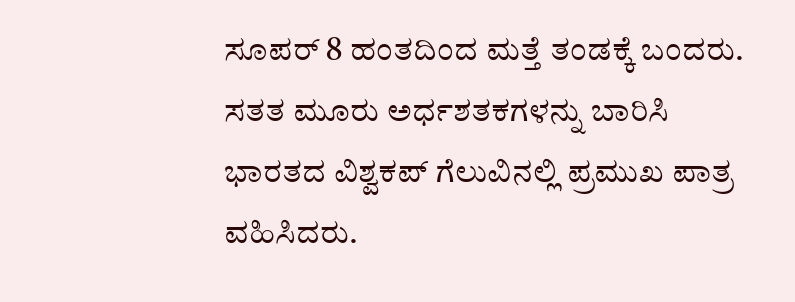ಸೂಪರ್ 8 ಹಂತದಿಂದ ಮತ್ತೆ ತಂಡಕ್ಕೆ ಬಂದರು. ಸತತ ಮೂರು ಅರ್ಧಶತಕಗಳನ್ನು ಬಾರಿಸಿ ಭಾರತದ ವಿಶ್ವಕಪ್ ಗೆಲುವಿನಲ್ಲಿ ಪ್ರಮುಖ ಪಾತ್ರ ವಹಿಸಿದರು.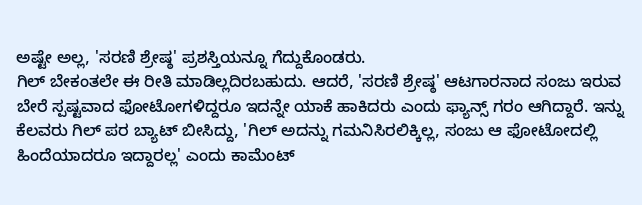ಅಷ್ಟೇ ಅಲ್ಲ, 'ಸರಣಿ ಶ್ರೇಷ್ಠ' ಪ್ರಶಸ್ತಿಯನ್ನೂ ಗೆದ್ದುಕೊಂಡರು.
ಗಿಲ್ ಬೇಕಂತಲೇ ಈ ರೀತಿ ಮಾಡಿಲ್ಲದಿರಬಹುದು. ಆದರೆ, 'ಸರಣಿ ಶ್ರೇಷ್ಠ' ಆಟಗಾರನಾದ ಸಂಜು ಇರುವ ಬೇರೆ ಸ್ಪಷ್ಟವಾದ ಫೋಟೋಗಳಿದ್ದರೂ ಇದನ್ನೇ ಯಾಕೆ ಹಾಕಿದರು ಎಂದು ಫ್ಯಾನ್ಸ್ ಗರಂ ಆಗಿದ್ದಾರೆ. ಇನ್ನು ಕೆಲವರು ಗಿಲ್ ಪರ ಬ್ಯಾಟ್ ಬೀಸಿದ್ದು, 'ಗಿಲ್ ಅದನ್ನು ಗಮನಿಸಿರಲಿಕ್ಕಿಲ್ಲ, ಸಂಜು ಆ ಫೋಟೋದಲ್ಲಿ ಹಿಂದೆಯಾದರೂ ಇದ್ದಾರಲ್ಲ' ಎಂದು ಕಾಮೆಂಟ್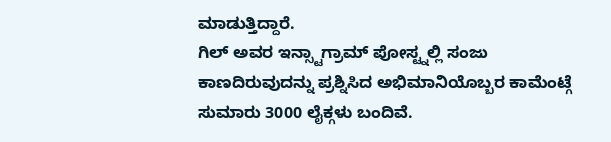ಮಾಡುತ್ತಿದ್ದಾರೆ.
ಗಿಲ್ ಅವರ ಇನ್ಸ್ಟಾಗ್ರಾಮ್ ಪೋಸ್ಟ್ನಲ್ಲಿ ಸಂಜು ಕಾಣದಿರುವುದನ್ನು ಪ್ರಶ್ನಿಸಿದ ಅಭಿಮಾನಿಯೊಬ್ಬರ ಕಾಮೆಂಟ್ಗೆ ಸುಮಾರು 3000 ಲೈಕ್ಗಳು ಬಂದಿವೆ.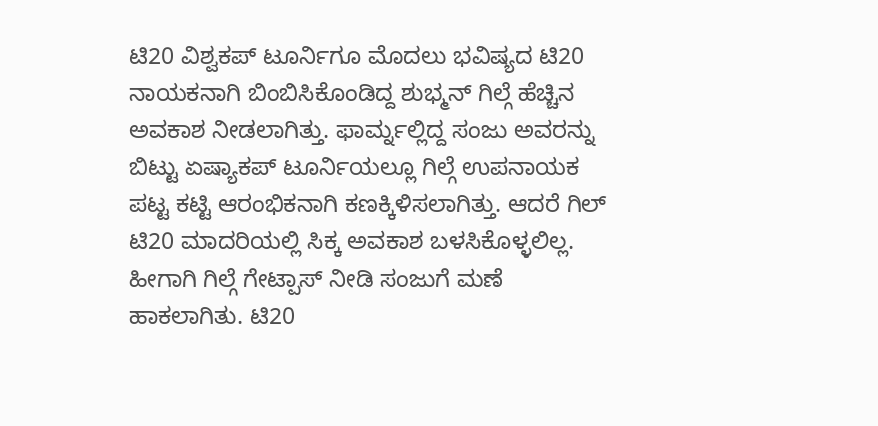ಟಿ20 ವಿಶ್ವಕಪ್ ಟೂರ್ನಿಗೂ ಮೊದಲು ಭವಿಷ್ಯದ ಟಿ20 ನಾಯಕನಾಗಿ ಬಿಂಬಿಸಿಕೊಂಡಿದ್ದ ಶುಭ್ಮನ್ ಗಿಲ್ಗೆ ಹೆಚ್ಚಿನ ಅವಕಾಶ ನೀಡಲಾಗಿತ್ತು. ಫಾರ್ಮ್ನಲ್ಲಿದ್ದ ಸಂಜು ಅವರನ್ನು ಬಿಟ್ಟು ಏಷ್ಯಾಕಪ್ ಟೂರ್ನಿಯಲ್ಲೂ ಗಿಲ್ಗೆ ಉಪನಾಯಕ ಪಟ್ಟ ಕಟ್ಟಿ ಆರಂಭಿಕನಾಗಿ ಕಣಕ್ಕಿಳಿಸಲಾಗಿತ್ತು. ಆದರೆ ಗಿಲ್ ಟಿ20 ಮಾದರಿಯಲ್ಲಿ ಸಿಕ್ಕ ಅವಕಾಶ ಬಳಸಿಕೊಳ್ಳಲಿಲ್ಲ. ಹೀಗಾಗಿ ಗಿಲ್ಗೆ ಗೇಟ್ಪಾಸ್ ನೀಡಿ ಸಂಜುಗೆ ಮಣೆ ಹಾಕಲಾಗಿತು. ಟಿ20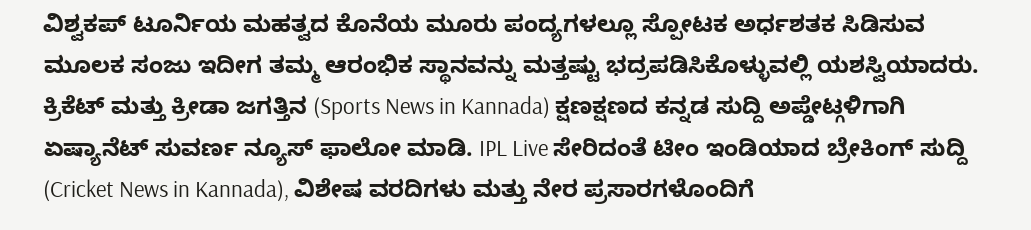ವಿಶ್ವಕಪ್ ಟೂರ್ನಿಯ ಮಹತ್ವದ ಕೊನೆಯ ಮೂರು ಪಂದ್ಯಗಳಲ್ಲೂ ಸ್ಪೋಟಕ ಅರ್ಧಶತಕ ಸಿಡಿಸುವ ಮೂಲಕ ಸಂಜು ಇದೀಗ ತಮ್ಮ ಆರಂಭಿಕ ಸ್ಥಾನವನ್ನು ಮತ್ತಷ್ಟು ಭದ್ರಪಡಿಸಿಕೊಳ್ಳುವಲ್ಲಿ ಯಶಸ್ವಿಯಾದರು.
ಕ್ರಿಕೆಟ್ ಮತ್ತು ಕ್ರೀಡಾ ಜಗತ್ತಿನ (Sports News in Kannada) ಕ್ಷಣಕ್ಷಣದ ಕನ್ನಡ ಸುದ್ದಿ ಅಪ್ಡೇಟ್ಗಳಿಗಾಗಿ ಏಷ್ಯಾನೆಟ್ ಸುವರ್ಣ ನ್ಯೂಸ್ ಫಾಲೋ ಮಾಡಿ. IPL Live ಸೇರಿದಂತೆ ಟೀಂ ಇಂಡಿಯಾದ ಬ್ರೇಕಿಂಗ್ ಸುದ್ದಿ (Cricket News in Kannada), ವಿಶೇಷ ವರದಿಗಳು ಮತ್ತು ನೇರ ಪ್ರಸಾರಗಳೊಂದಿಗೆ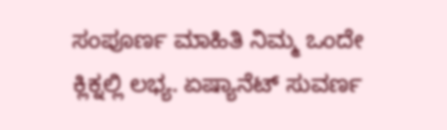ಸಂಪೂರ್ಣ ಮಾಹಿತಿ ನಿಮ್ಮ ಒಂದೇ ಕ್ಲಿಕ್ನಲ್ಲಿ ಲಭ್ಯ. ಏಷ್ಯಾನೆಟ್ ಸುವರ್ಣ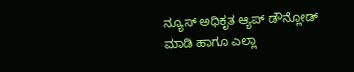ನ್ಯೂಸ್ ಅಧಿಕೃತ ಆ್ಯಪ್ ಡೌನ್ಲೋಡ್ ಮಾಡಿ ಹಾಗೂ ಎಲ್ಲಾ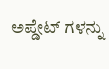ಅಪ್ಡೇಟ್ ಗಳನ್ನು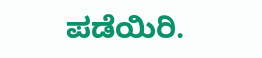ಪಡೆಯಿರಿ.